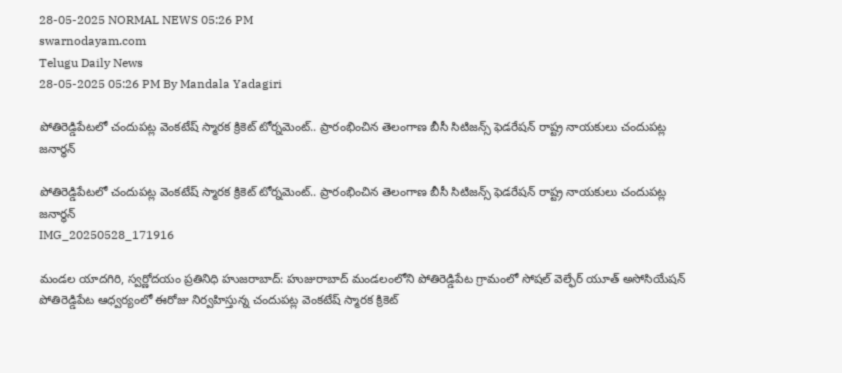28-05-2025 NORMAL NEWS 05:26 PM
swarnodayam.com
Telugu Daily News
28-05-2025 05:26 PM By Mandala Yadagiri

పోతిరెడ్డిపేటలో చందుపట్ల వెంకటేష్ స్మారక క్రికెట్ టోర్నమెంట్.. ప్రారంభించిన తెలంగాణ బీసీ సిటిజన్స్ ఫెడరేషన్ రాష్ట్ర నాయకులు చందుపట్ల జనార్ధన్

పోతిరెడ్డిపేటలో చందుపట్ల వెంకటేష్ స్మారక క్రికెట్ టోర్నమెంట్.. ప్రారంభించిన తెలంగాణ బీసీ సిటిజన్స్ ఫెడరేషన్ రాష్ట్ర నాయకులు చందుపట్ల జనార్ధన్
IMG_20250528_171916

మండల యాదగిరి, స్వర్ణోదయం ప్రతినిధి హుజరాబాద్: హుజురాబాద్ మండలంలోని పోతిరెడ్డిపేట గ్రామంలో సోషల్ వెల్ఫేర్ యూత్ అసోసియేషన్ పోతిరెడ్డిపేట ఆధ్వర్యంలో ఈరోజు నిర్వహిస్తున్న చందుపట్ల వెంకటేష్ స్మారక క్రికెట్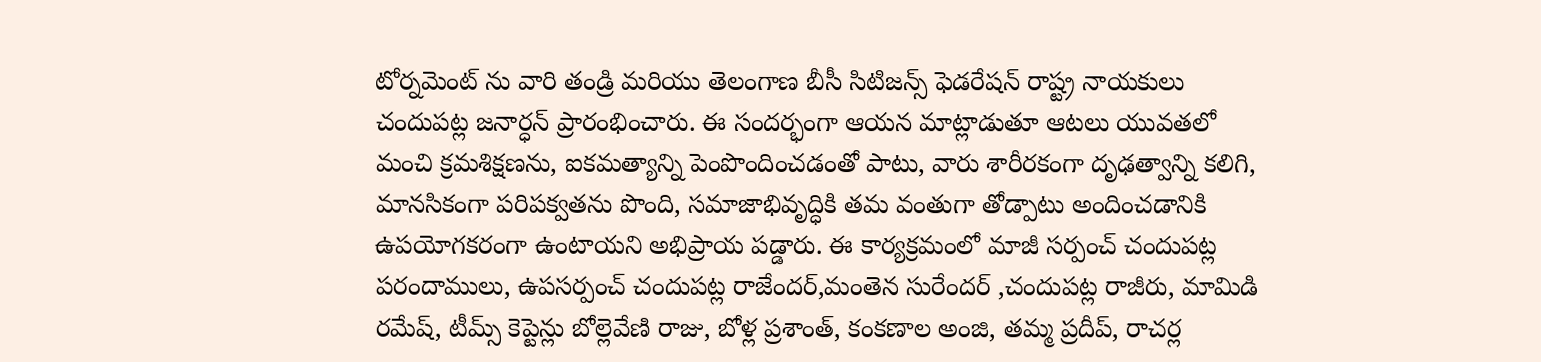టోర్నమెంట్ ను వారి తండ్రి మరియు తెలంగాణ బీసీ సిటిజన్స్ ఫెడరేషన్ రాష్ట్ర నాయకులు చందుపట్ల జనార్ధన్ ప్రారంభించారు. ఈ సందర్భంగా ఆయన మాట్లాడుతూ ఆటలు యువతలో మంచి క్రమశిక్షణను, ఐకమత్యాన్ని పెంపొందించడంతో పాటు, వారు శారీరకంగా దృఢత్వాన్ని కలిగి, మానసికంగా పరిపక్వతను పొంది, సమాజాభివృద్ధికి తమ వంతుగా తోడ్పాటు అందించడానికి ఉపయోగకరంగా ఉంటాయని అభిప్రాయ పడ్డారు. ఈ కార్యక్రమంలో మాజీ సర్పంచ్ చందుపట్ల పరందాములు, ఉపసర్పంచ్ చందుపట్ల రాజేందర్,మంతెన సురేందర్ ,చందుపట్ల రాజీరు, మామిడి రమేష్, టీమ్స్ కెప్టెన్లు బోల్లెవేణి రాజు, బోళ్ల ప్రశాంత్, కంకణాల అంజి, తమ్మ ప్రదీప్, రాచర్ల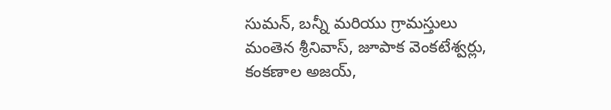సుమన్, బన్నీ మరియు గ్రామస్తులు మంతెన శ్రీనివాస్, జూపాక వెంకటేశ్వర్లు, కంకణాల అజయ్,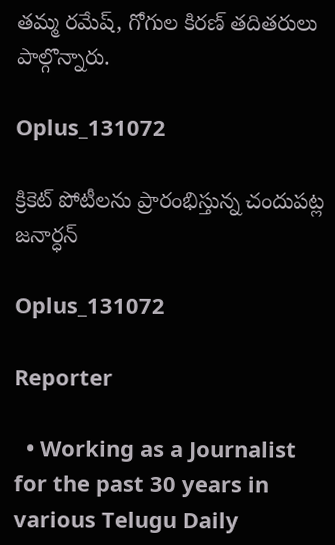తమ్మ రమేష్, గోగుల కిరణ్ తదితరులు పాల్గొన్నారు.

Oplus_131072

క్రికెట్ పోటీలను ప్రారంభిస్తున్న చందుపట్ల జనార్ధన్

Oplus_131072

Reporter

  • Working as a Journalist for the past 30 years in various Telugu Daily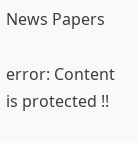News Papers

error: Content is protected !!